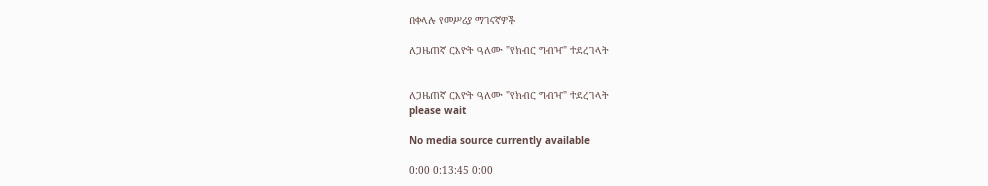በቀላሉ የመሥሪያ ማገናኛዎች

ለጋዜጠኛ ርእዮት ዓለሙ "የክብር ግብዣ" ተደረገላት


ለጋዜጠኛ ርእዮት ዓለሙ "የክብር ግብዣ" ተደረገላት
please wait

No media source currently available

0:00 0:13:45 0:00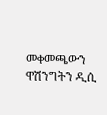መቀመጫውን ዋሽንግትን ዲሲ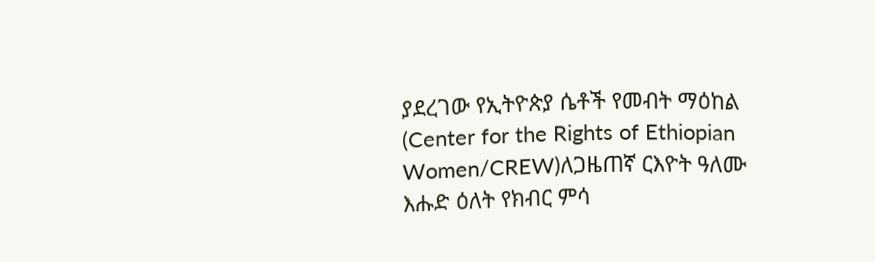ያደረገው የኢትዮጵያ ሴቶች የመብት ማዕከል (Center for the Rights of Ethiopian Women/CREW)ለጋዜጠኛ ርእዮት ዓለሙ እሑድ ዕለት የክብር ምሳ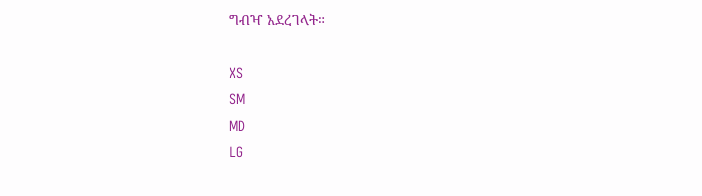ግብዣ አደረገላት።

XS
SM
MD
LG